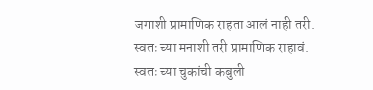जगाशी प्रामाणिक राहता आलं नाही तरी.
स्वतः च्या मनाशी तरी प्रामाणिक राहावं.
स्वतः च्या चुकांची कबुली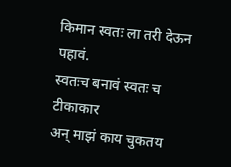किमान स्वतः ला तरी देऊन पहावं.
स्वतःच बनावं स्वतः च टीकाकार
अन् माझं काय चुकतय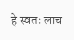हे स्वतः लाच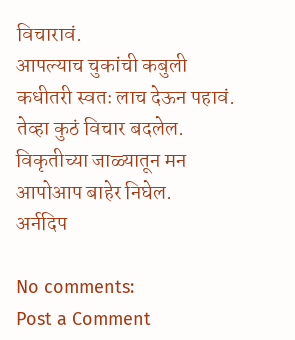विचारावं.
आपल्याच चुकांची कबुली
कधीतरी स्वतः लाच देऊन पहावं.
तेव्हा कुठं विचार बदलेल.
विकृतीच्या जाळ्यातून मन
आपोआप बाहेर निघेल.
अर्नदिप

No comments:
Post a Comment